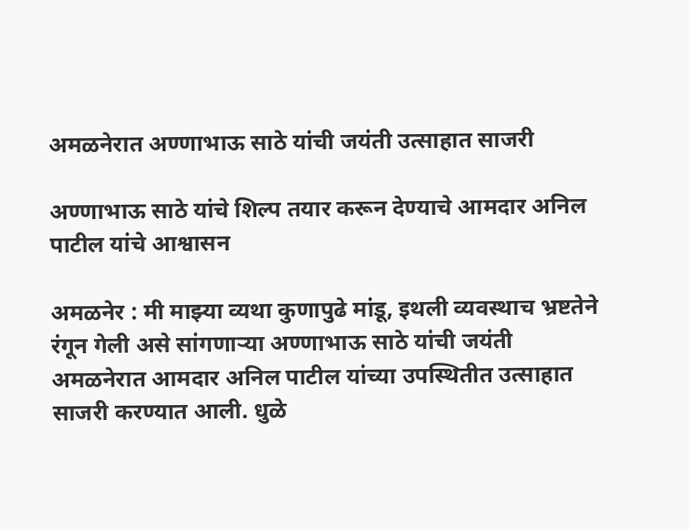अमळनेरात अण्णाभाऊ साठे यांची जयंती उत्साहात साजरी

अण्णाभाऊ साठे यांचे शिल्प तयार करून देण्याचे आमदार अनिल पाटील यांचे आश्वासन

अमळनेर : मी माझ्या व्यथा कुणापुढे मांडू, इथली व्यवस्थाच भ्रष्टतेने रंगून गेली असे सांगणाऱ्या अण्णाभाऊ साठे यांची जयंती अमळनेरात आमदार अनिल पाटील यांच्या उपस्थितीत उत्साहात साजरी करण्यात आली. धुळे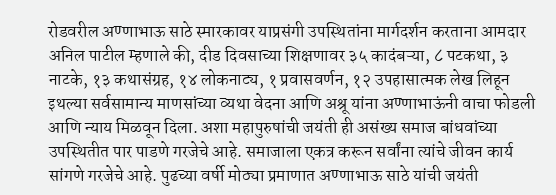रोडवरील अण्णाभाऊ साठे स्मारकावर याप्रसंगी उपस्थितांना मार्गदर्शन करताना आमदार अनिल पाटील म्हणाले की, दीड दिवसाच्या शिक्षणावर ३५ कादंबऱ्या, ८ पटकथा, ३ नाटके, १३ कथासंग्रह, १४ लोकनाट्य, १ प्रवासवर्णन, १२ उपहासात्मक लेख लिहून इथल्या सर्वसामान्य माणसांच्या व्यथा वेदना आणि अश्रू यांना अण्णाभाऊंनी वाचा फोडली आणि न्याय मिळवून दिला. अशा महापुरुषांची जयंती ही असंख्य समाज बांधवांच्या उपस्थितीत पार पाडणे गरजेचे आहे. समाजाला एकत्र करून सर्वांना त्यांचे जीवन कार्य सांगणे गरजेचे आहे. पुढच्या वर्षी मोठ्या प्रमाणात अण्णाभाऊ साठे यांची जयंती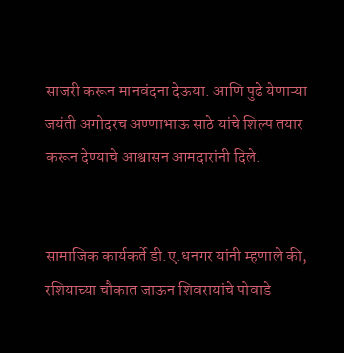साजरी करून मानवंदना देऊया. आणि पुढे येणाऱ्या जयंती अगोदरच अण्णाभाऊ साठे यांचे शिल्प तयार करून देण्याचे आश्वासन आमदारांनी दिले.


सामाजिक कार्यकर्ते डी.ए.धनगर यांनी म्हणाले की, रशियाच्या चौकात जाऊन शिवरायांचे पोवाडे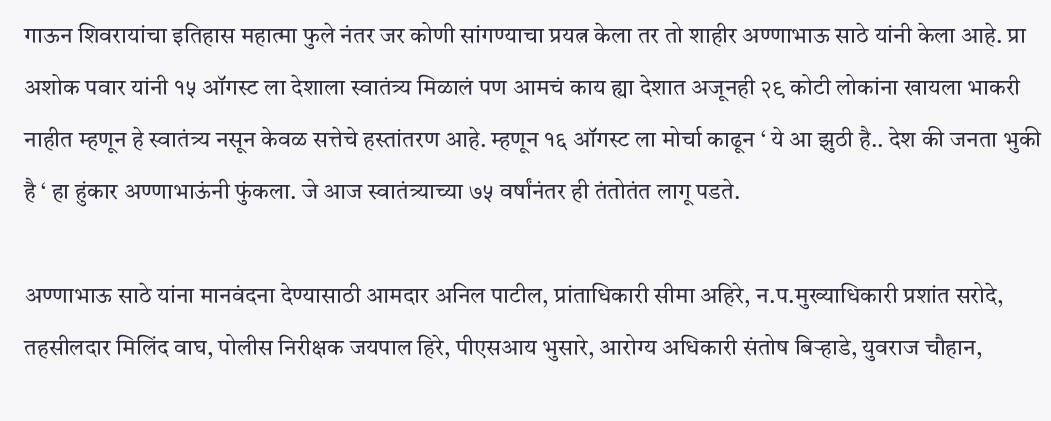गाऊन शिवरायांचा इतिहास महात्मा फुले नंतर जर कोणी सांगण्याचा प्रयत्न केला तर तो शाहीर अण्णाभाऊ साठे यांनी केला आहे. प्रा अशोक पवार यांनी १५ ऑगस्ट ला देशाला स्वातंत्र्य मिळालं पण आमचं काय ह्या देशात अजूनही २९ कोटी लोकांना खायला भाकरी नाहीत म्हणून हे स्वातंत्र्य नसून केवळ सत्तेचे हस्तांतरण आहे. म्हणून १६ ऑगस्ट ला मोर्चा काढून ‘ ये आ झुठी है.. देश की जनता भुकी है ‘ हा हुंकार अण्णाभाऊंनी फुंकला. जे आज स्वातंत्र्याच्या ७५ वर्षांनंतर ही तंतोतंत लागू पडते.

अण्णाभाऊ साठे यांना मानवंदना देण्यासाठी आमदार अनिल पाटील, प्रांताधिकारी सीमा अहिरे, न.प.मुख्याधिकारी प्रशांत सरोदे, तहसीलदार मिलिंद वाघ, पोलीस निरीक्षक जयपाल हिरे, पीएसआय भुसारे, आरोग्य अधिकारी संतोष बिऱ्हाडे, युवराज चौहान,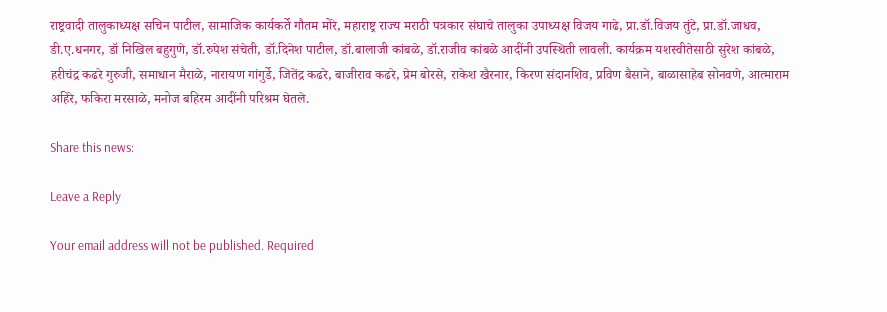राष्ट्रवादी तालुकाध्यक्ष सचिन पाटील, सामाजिक कार्यकर्ते गौतम मोरे, महाराष्ट्र राज्य मराठी पत्रकार संघाचे तालुका उपाध्यक्ष विजय गाढे, प्रा.डॉ.विजय तुंटे, प्रा.डॉ.जाधव, डी.ए.धनगर, डॉ निखिल बहुगुणे, डॉ.रुपेश संचेती, डॉ.दिनेश पाटील, डॉ.बालाजी कांबळे, डॉ.राजीव कांबळे आदींनी उपस्थिती लावली. कार्यक्रम यशस्वीतेसाठी सुरेश कांबळे, हरीचंद्र कढरे गुरुजी, समाधान मैराळे, नारायण गांगुर्डे, जितेंद्र कढरे, बाजीराव कढरे, प्रेम बोरसे, राकेश खैरनार, किरण संदानशिव, प्रविण बैसाने, बाळासाहेब सोनवणे, आत्माराम अहिरे, फकिरा मरसाळे, मनोज बहिरम आदींनी परिश्रम घेतले.

Share this news:

Leave a Reply

Your email address will not be published. Required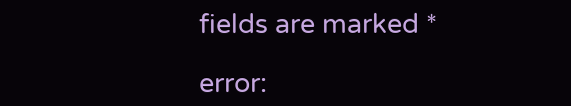fields are marked *

error: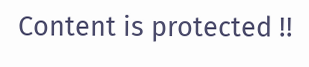Content is protected !!